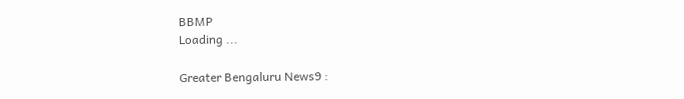BBMP
Loading ...

Greater Bengaluru News9 :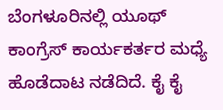ಬೆಂಗಳೂರಿನಲ್ಲಿ ಯೂಥ್ ಕಾಂಗ್ರೆಸ್ ಕಾರ್ಯಕರ್ತರ ಮಧ್ಯೆ ಹೊಡೆದಾಟ ನಡೆದಿದೆ. ಕೈ ಕೈ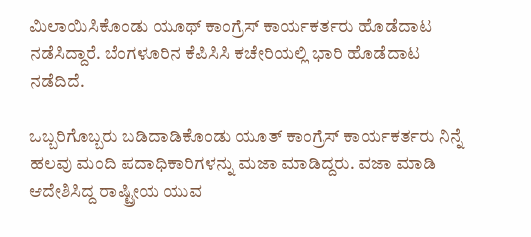ಮಿಲಾಯಿಸಿಕೊಂಡು ಯೂಥ್ ಕಾಂಗ್ರೆಸ್ ಕಾರ್ಯಕರ್ತರು ಹೊಡೆದಾಟ ನಡೆಸಿದ್ದಾರೆ. ಬೆಂಗಳೂರಿನ ಕೆಪಿಸಿಸಿ ಕಚೇರಿಯಲ್ಲಿ ಭಾರಿ ಹೊಡೆದಾಟ ನಡೆದಿದೆ.

ಒಬ್ಬರಿಗೊಬ್ಬರು ಬಡಿದಾಡಿಕೊಂಡು ಯೂತ್ ಕಾಂಗ್ರೆಸ್ ಕಾರ್ಯಕರ್ತರು ನಿನ್ನೆ ಹಲವು ಮಂದಿ ಪದಾಧಿಕಾರಿಗಳನ್ನು ಮಜಾ ಮಾಡಿದ್ದರು. ವಜಾ ಮಾಡಿ ಆದೇಶಿಸಿದ್ದ ರಾಷ್ಟ್ರೀಯ ಯುವ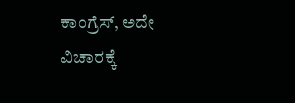ಕಾಂಗ್ರೆಸ್, ಅದೇ ವಿಚಾರಕ್ಕೆ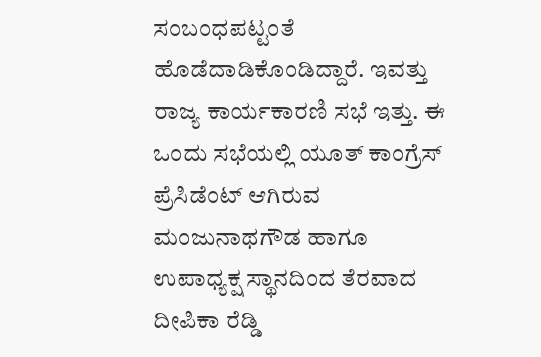ಸಂಬಂಧಪಟ್ಟಂತೆ ಹೊಡೆದಾಡಿಕೊಂಡಿದ್ದಾರೆ. ಇವತ್ತು ರಾಜ್ಯ ಕಾರ್ಯಕಾರಣಿ ಸಭೆ ಇತ್ತು. ಈ ಒಂದು ಸಭೆಯಲ್ಲಿ ಯೂತ್ ಕಾಂಗ್ರೆಸ್ ಪ್ರೆಸಿಡೆಂಟ್ ಆಗಿರುವ ಮಂಜುನಾಥಗೌಡ ಹಾಗೂ ಉಪಾಧ್ಯಕ್ಷ ಸ್ಥಾನದಿಂದ ತೆರವಾದ ದೀಪಿಕಾ ರೆಡ್ಡಿ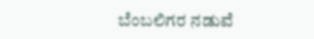ಬೆಂಬಲಿಗರ ನಡುವೆ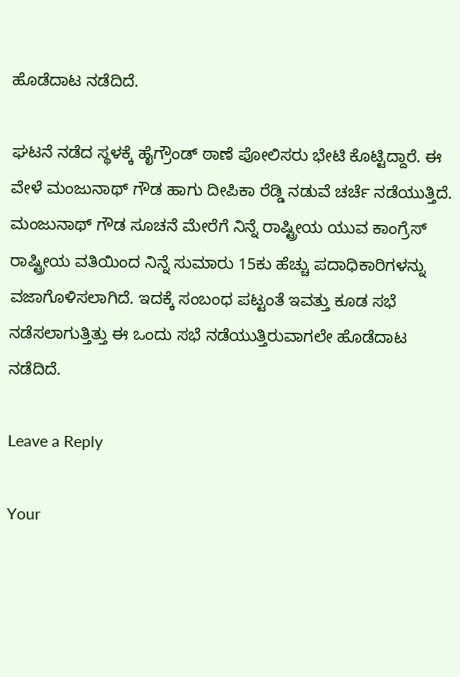ಹೊಡೆದಾಟ ನಡೆದಿದೆ.

ಘಟನೆ ನಡೆದ ಸ್ಥಳಕ್ಕೆ ಹೈಗ್ರೌಂಡ್ ಠಾಣೆ ಪೋಲಿಸರು ಭೇಟಿ ಕೊಟ್ಟಿದ್ದಾರೆ. ಈ ವೇಳೆ ಮಂಜುನಾಥ್ ಗೌಡ ಹಾಗು ದೀಪಿಕಾ ರೆಡ್ಡಿ ನಡುವೆ ಚರ್ಚೆ ನಡೆಯುತ್ತಿದೆ. ಮಂಜುನಾಥ್ ಗೌಡ ಸೂಚನೆ ಮೇರೆಗೆ ನಿನ್ನೆ ರಾಷ್ಟ್ರೀಯ ಯುವ ಕಾಂಗ್ರೆಸ್ ರಾಷ್ಟ್ರೀಯ ವತಿಯಿಂದ ನಿನ್ನೆ ಸುಮಾರು 15ಕು ಹೆಚ್ಚು ಪದಾಧಿಕಾರಿಗಳನ್ನು ವಜಾಗೊಳಿಸಲಾಗಿದೆ. ಇದಕ್ಕೆ ಸಂಬಂಧ ಪಟ್ಟಂತೆ ಇವತ್ತು ಕೂಡ ಸಭೆ ನಡೆಸಲಾಗುತ್ತಿತ್ತು ಈ ಒಂದು ಸಭೆ ನಡೆಯುತ್ತಿರುವಾಗಲೇ ಹೊಡೆದಾಟ ನಡೆದಿದೆ.

Leave a Reply

Your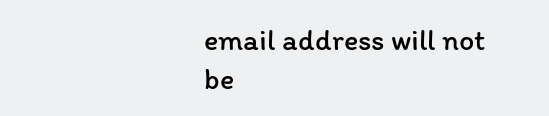email address will not be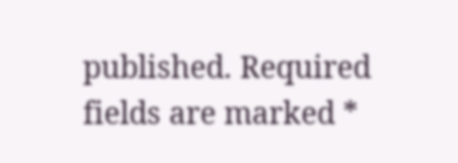published. Required fields are marked *